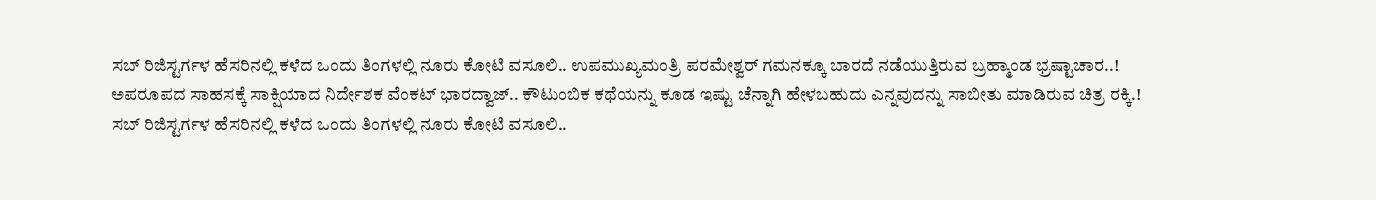ಸಬ್ ರಿಜಿಸ್ಟರ್ಗಳ ಹೆಸರಿನಲ್ಲಿ ಕಳೆದ ಒಂದು ತಿಂಗಳಲ್ಲಿ ನೂರು ಕೋಟಿ ವಸೂಲಿ.. ಉಪಮುಖ್ಯಮಂತ್ರಿ ಪರಮೇಶ್ವರ್ ಗಮನಕ್ಕೂ ಬಾರದೆ ನಡೆಯುತ್ತಿರುವ ಬ್ರಹ್ಮಾಂಡ ಭ್ರಷ್ಟಾಚಾರ..!
ಅಪರೂಪದ ಸಾಹಸಕ್ಕೆ ಸಾಕ್ಷಿಯಾದ ನಿರ್ದೇಶಕ ವೆಂಕಟ್ ಭಾರದ್ವಾಜ್.. ಕೌಟುಂಬಿಕ ಕಥೆಯನ್ನು ಕೂಡ ಇಷ್ಟು ಚೆನ್ನಾಗಿ ಹೇಳಬಹುದು ಎನ್ನವುದನ್ನು ಸಾಬೀತು ಮಾಡಿರುವ ಚಿತ್ರ ರಕ್ಕಿ.!
ಸಬ್ ರಿಜಿಸ್ಟರ್ಗಳ ಹೆಸರಿನಲ್ಲಿ ಕಳೆದ ಒಂದು ತಿಂಗಳಲ್ಲಿ ನೂರು ಕೋಟಿ ವಸೂಲಿ..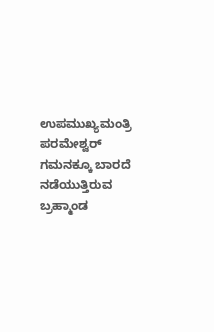ಉಪಮುಖ್ಯಮಂತ್ರಿ ಪರಮೇಶ್ವರ್ ಗಮನಕ್ಕೂ ಬಾರದೆ ನಡೆಯುತ್ತಿರುವ ಬ್ರಹ್ಮಾಂಡ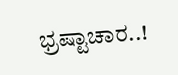ಭ್ರಷ್ಟಾಚಾರ..!